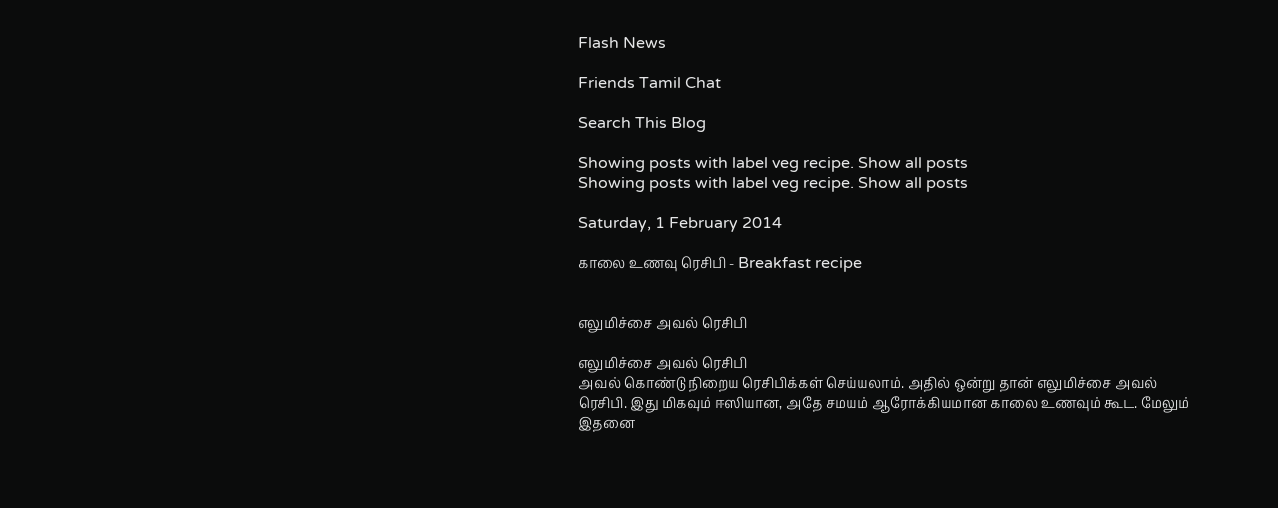Flash News

Friends Tamil Chat

Search This Blog

Showing posts with label veg recipe. Show all posts
Showing posts with label veg recipe. Show all posts

Saturday, 1 February 2014

காலை உணவு ரெசிபி - Breakfast recipe


எலுமிச்சை அவல் ரெசிபி

எலுமிச்சை அவல் ரெசிபி
அவல் கொண்டு நிறைய ரெசிபிக்கள் செய்யலாம். அதில் ஒன்று தான் எலுமிச்சை அவல் ரெசிபி. இது மிகவும் ஈஸியான, அதே சமயம் ஆரோக்கியமான காலை உணவும் கூட. மேலும் இதனை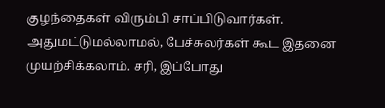குழந்தைகள் விரும்பி சாப்பிடுவார்கள். அதுமட்டுமல்லாமல், பேச்சுலர்கள் கூட இதனை முயற்சிக்கலாம். சரி, இப்போது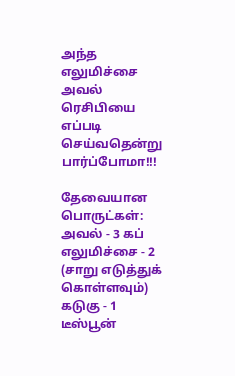அந்த எலுமிச்சை அவல் ரெசிபியை எப்படி செய்வதென்று பார்ப்போமா!!!

தேவையான பொருட்கள்:
அவல் - 3 கப் எலுமிச்சை - 2 (சாறு எடுத்துக் கொள்ளவும்)
கடுகு - 1 டீஸ்பூன்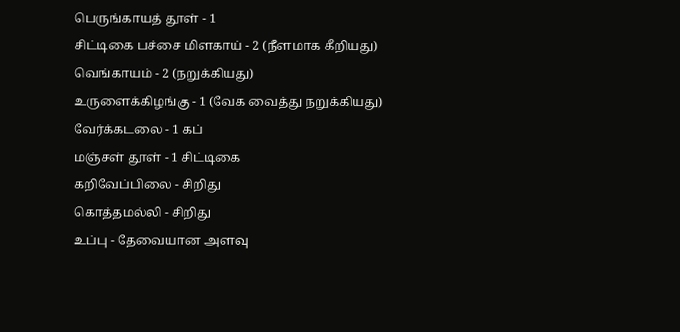பெருங்காயத் தூள் - 1
சிட்டிகை பச்சை மிளகாய் - 2 (நீளமாக கீறியது)
வெங்காயம் - 2 (நறுக்கியது)
உருளைக்கிழங்கு - 1 (வேக வைத்து நறுக்கியது)
வேர்க்கடலை - 1 கப்
மஞ்சள் தூள் - 1 சிட்டிகை
கறிவேப்பிலை - சிறிது
கொத்தமல்லி - சிறிது
உப்பு - தேவையான அளவு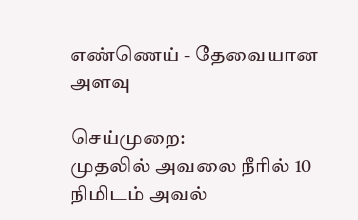எண்ணெய் - தேவையான அளவு

செய்முறை:
முதலில் அவலை நீரில் 10 நிமிடம் அவல்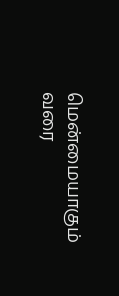மென்மையாகும் வரை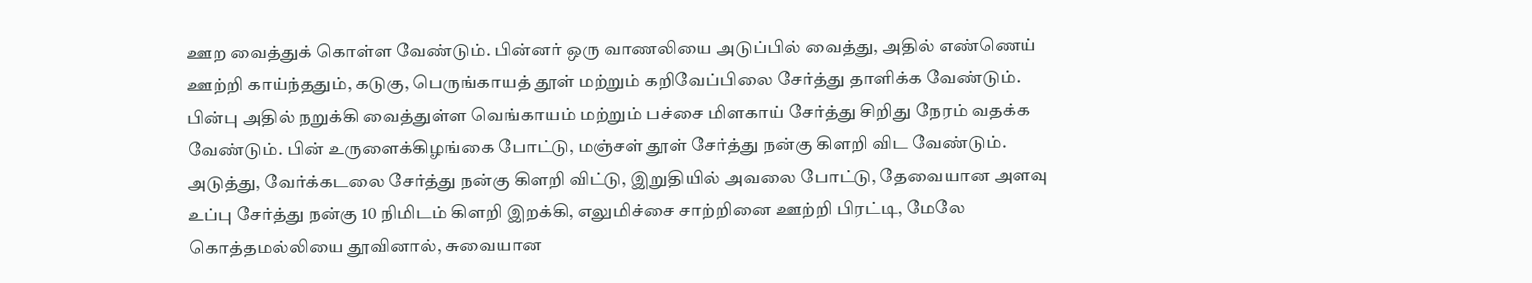ஊற வைத்துக் கொள்ள வேண்டும். பின்னர் ஒரு வாணலியை அடுப்பில் வைத்து, அதில் எண்ணெய் ஊற்றி காய்ந்ததும், கடுகு, பெருங்காயத் தூள் மற்றும் கறிவேப்பிலை சேர்த்து தாளிக்க வேண்டும். பின்பு அதில் நறுக்கி வைத்துள்ள வெங்காயம் மற்றும் பச்சை மிளகாய் சேர்த்து சிறிது நேரம் வதக்க வேண்டும். பின் உருளைக்கிழங்கை போட்டு, மஞ்சள் தூள் சேர்த்து நன்கு கிளறி விட வேண்டும். அடுத்து, வேர்க்கடலை சேர்த்து நன்கு கிளறி விட்டு, இறுதியில் அவலை போட்டு, தேவையான அளவு உப்பு சேர்த்து நன்கு 10 நிமிடம் கிளறி இறக்கி, எலுமிச்சை சாற்றினை ஊற்றி பிரட்டி, மேலே கொத்தமல்லியை தூவினால், சுவையான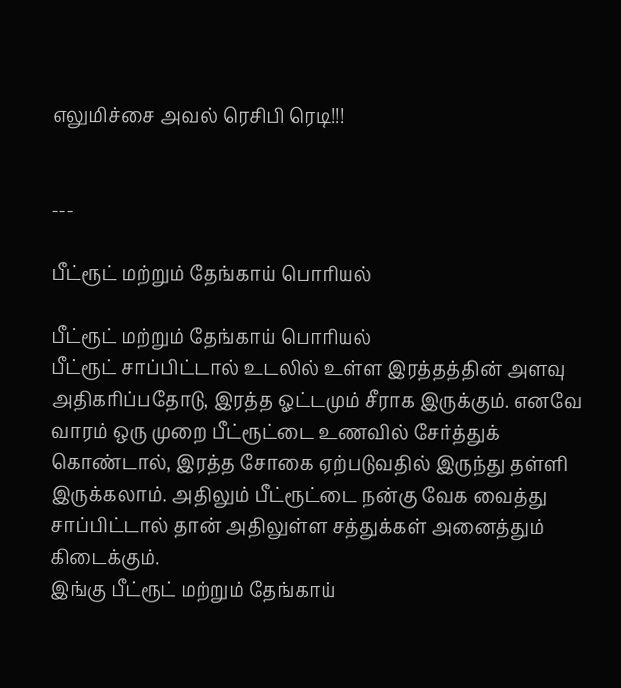எலுமிச்சை அவல் ரெசிபி ரெடி!!!


---

பீட்ரூட் மற்றும் தேங்காய் பொரியல்

பீட்ரூட் மற்றும் தேங்காய் பொரியல்
பீட்ரூட் சாப்பிட்டால் உடலில் உள்ள இரத்தத்தின் அளவு அதிகரிப்பதோடு, இரத்த ஓட்டமும் சீராக இருக்கும். எனவே வாரம் ஒரு முறை பீட்ரூட்டை உணவில் சேர்த்துக் கொண்டால், இரத்த சோகை ஏற்படுவதில் இருந்து தள்ளி இருக்கலாம். அதிலும் பீட்ரூட்டை நன்கு வேக வைத்து சாப்பிட்டால் தான் அதிலுள்ள சத்துக்கள் அனைத்தும் கிடைக்கும்.
இங்கு பீட்ரூட் மற்றும் தேங்காய்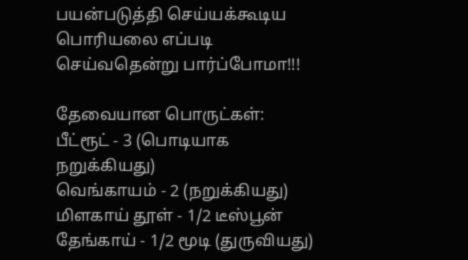பயன்படுத்தி செய்யக்கூடிய பொரியலை எப்படி செய்வதென்று பார்ப்போமா!!!

தேவையான பொருட்கள்:
பீட்ரூட் - 3 (பொடியாக நறுக்கியது)
வெங்காயம் - 2 (நறுக்கியது)
மிளகாய் தூள் - 1/2 டீஸ்பூன்
தேங்காய் - 1/2 மூடி (துருவியது)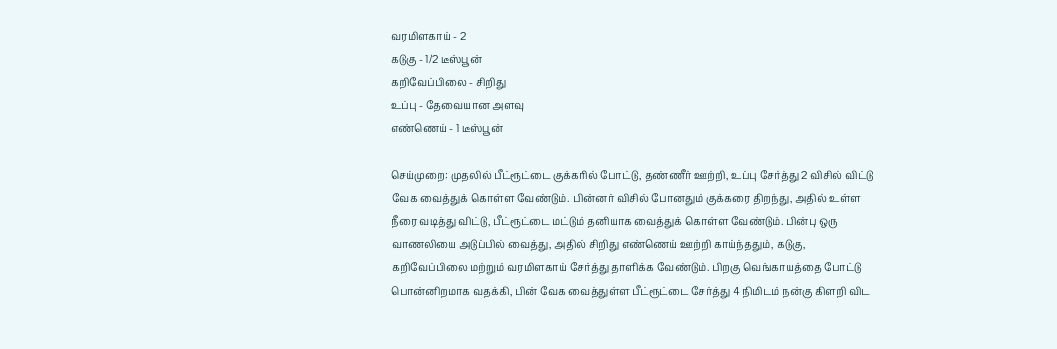வரமிளகாய் - 2
கடுகு - 1/2 டீஸ்பூன்
கறிவேப்பிலை - சிறிது
உப்பு - தேவையான அளவு
எண்ணெய் - 1 டீஸ்பூன்

செய்முறை: முதலில் பீட்ரூட்டை குக்கரில் போட்டு, தண்ணீர் ஊற்றி, உப்பு சேர்த்து 2 விசில் விட்டு வேக வைத்துக் கொள்ள வேண்டும். பின்னர் விசில் போனதும் குக்கரை திறந்து, அதில் உள்ள நீரை வடித்து விட்டு, பீட்ரூட்டை மட்டும் தனியாக வைத்துக் கொள்ள வேண்டும். பின்பு ஒரு வாணலியை அடுப்பில் வைத்து, அதில் சிறிது எண்ணெய் ஊற்றி காய்ந்ததும், கடுகு, கறிவேப்பிலை மற்றும் வரமிளகாய் சேர்த்து தாளிக்க வேண்டும். பிறகு வெங்காயத்தை போட்டு பொன்னிறமாக வதக்கி, பின் வேக வைத்துள்ள பீட்ரூட்டை சேர்த்து 4 நிமிடம் நன்கு கிளறி விட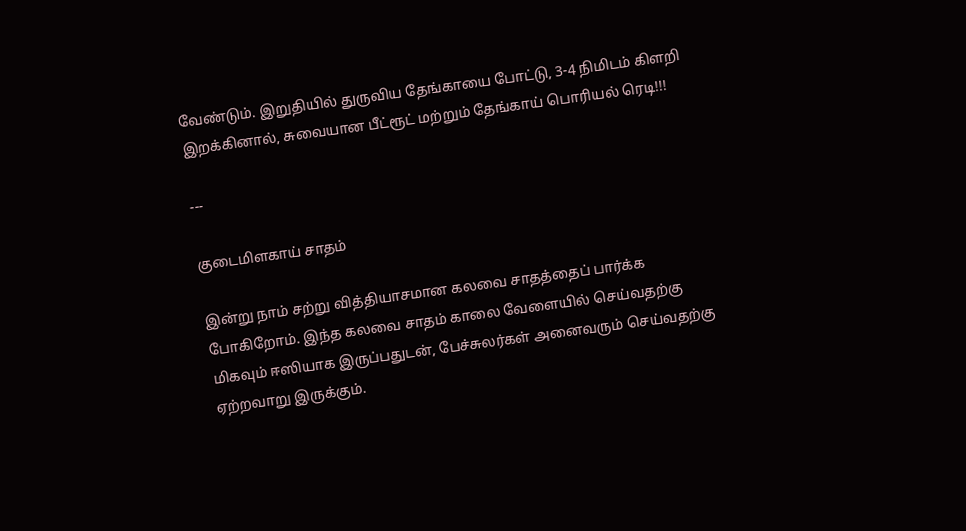வேண்டும். இறுதியில் துருவிய தேங்காயை போட்டு, 3-4 நிமிடம் கிளறி இறக்கினால், சுவையான பீட்ரூட் மற்றும் தேங்காய் பொரியல் ரெடி!!!

---

குடைமிளகாய் சாதம்

இன்று நாம் சற்று வித்தியாசமான கலவை சாதத்தைப் பார்க்க போகிறோம். இந்த கலவை சாதம் காலை வேளையில் செய்வதற்கு மிகவும் ஈஸியாக இருப்பதுடன், பேச்சுலர்கள் அனைவரும் செய்வதற்கு ஏற்றவாறு இருக்கும்.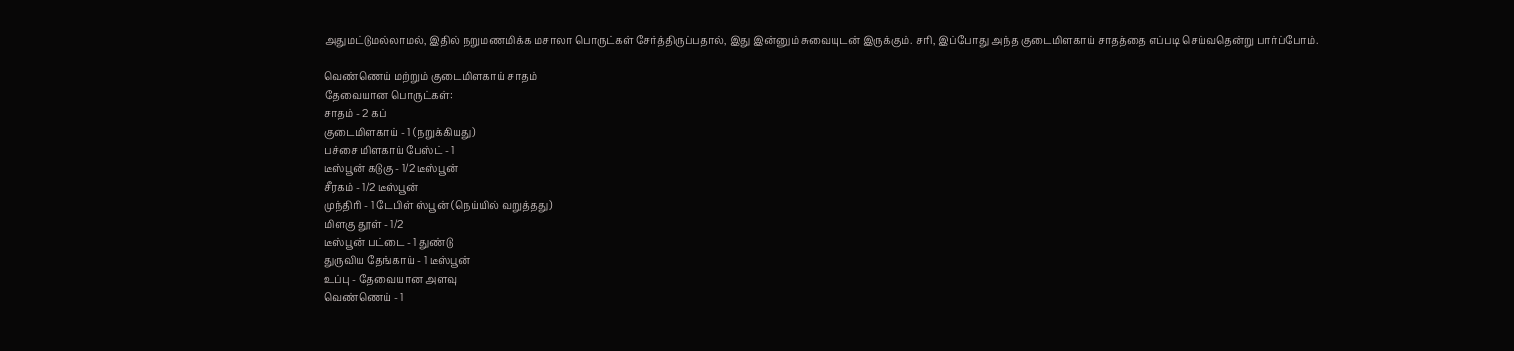அதுமட்டுமல்லாமல், இதில் நறுமணமிக்க மசாலா பொருட்கள் சேர்த்திருப்பதால், இது இன்னும் சுவையுடன் இருக்கும். சரி, இப்போது அந்த குடைமிளகாய் சாதத்தை எப்படி செய்வதென்று பார்ப்போம்.

வெண்ணெய் மற்றும் குடைமிளகாய் சாதம்
தேவையான பொருட்கள்:
சாதம் - 2 கப்
குடைமிளகாய் - 1 (நறுக்கியது)
பச்சை மிளகாய் பேஸ்ட் - 1
டீஸ்பூன் கடுகு - 1/2 டீஸ்பூன்
சீரகம் - 1/2 டீஸ்பூன்
முந்திரி - 1 டேபிள் ஸ்பூன் (நெய்யில் வறுத்தது)
மிளகு தூள் - 1/2
டீஸ்பூன் பட்டை - 1 துண்டு
துருவிய தேங்காய் - 1 டீஸ்பூன்
உப்பு - தேவையான அளவு
வெண்ணெய் - 1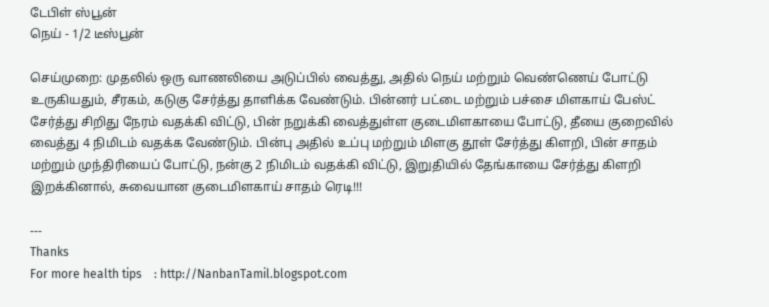டேபிள் ஸ்பூன்
நெய் - 1/2 டீஸ்பூன்

செய்முறை: முதலில் ஒரு வாணலியை அடுப்பில் வைத்து, அதில் நெய் மற்றும் வெண்ணெய் போட்டு உருகியதும், சீரகம், கடுகு சேர்த்து தாளிக்க வேண்டும். பின்னர் பட்டை மற்றும் பச்சை மிளகாய் பேஸ்ட் சேர்த்து சிறிது நேரம் வதக்கி விட்டு, பின் நறுக்கி வைத்துள்ள குடைமிளகாயை போட்டு, தீயை குறைவில் வைத்து 4 நிமிடம் வதக்க வேண்டும். பின்பு அதில் உப்பு மற்றும் மிளகு தூள் சேர்த்து கிளறி, பின் சாதம் மற்றும் முந்திரியைப் போட்டு, நன்கு 2 நிமிடம் வதக்கி விட்டு, இறுதியில் தேங்காயை சேர்த்து கிளறி இறக்கினால், சுவையான குடைமிளகாய் சாதம் ரெடி!!!

---
Thanks
For more health tips    : http://NanbanTamil.blogspot.com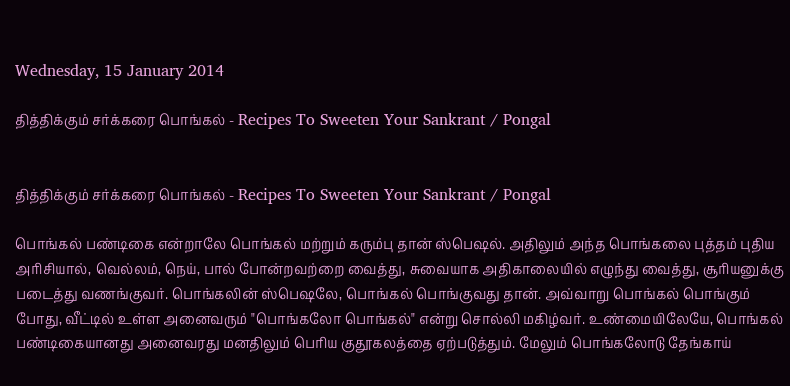Wednesday, 15 January 2014

தித்திக்கும் சர்க்கரை பொங்கல் - Recipes To Sweeten Your Sankrant / Pongal


தித்திக்கும் சர்க்கரை பொங்கல் - Recipes To Sweeten Your Sankrant / Pongal

பொங்கல் பண்டிகை என்றாலே பொங்கல் மற்றும் கரும்பு தான் ஸ்பெஷல். அதிலும் அந்த பொங்கலை புத்தம் புதிய அரிசியால், வெல்லம், நெய், பால் போன்றவற்றை வைத்து, சுவையாக அதிகாலையில் எழுந்து வைத்து, சூரியனுக்கு படைத்து வணங்குவர். பொங்கலின் ஸ்பெஷலே, பொங்கல் பொங்குவது தான். அவ்வாறு பொங்கல் பொங்கும் போது, வீட்டில் உள்ள அனைவரும் "பொங்கலோ பொங்கல்" என்று சொல்லி மகிழ்வர். உண்மையிலேயே, பொங்கல் பண்டிகையானது அனைவரது மனதிலும் பெரிய குதூகலத்தை ஏற்படுத்தும். மேலும் பொங்கலோடு தேங்காய்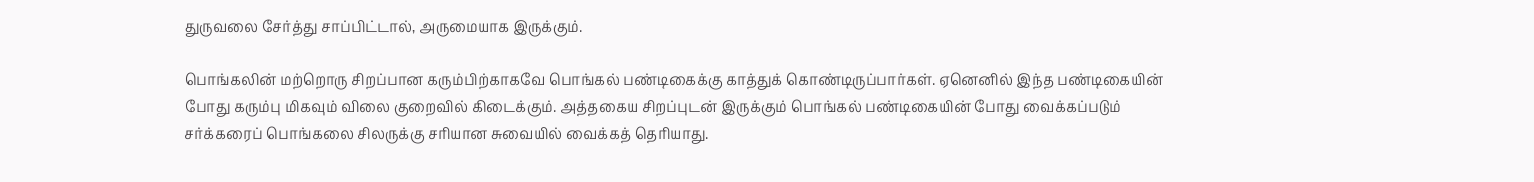துருவலை சேர்த்து சாப்பிட்டால், அருமையாக இருக்கும்.

பொங்கலின் மற்றொரு சிறப்பான கரும்பிற்காகவே பொங்கல் பண்டிகைக்கு காத்துக் கொண்டிருப்பார்கள். ஏனெனில் இந்த பண்டிகையின் போது கரும்பு மிகவும் விலை குறைவில் கிடைக்கும். அத்தகைய சிறப்புடன் இருக்கும் பொங்கல் பண்டிகையின் போது வைக்கப்படும் சர்க்கரைப் பொங்கலை சிலருக்கு சரியான சுவையில் வைக்கத் தெரியாது.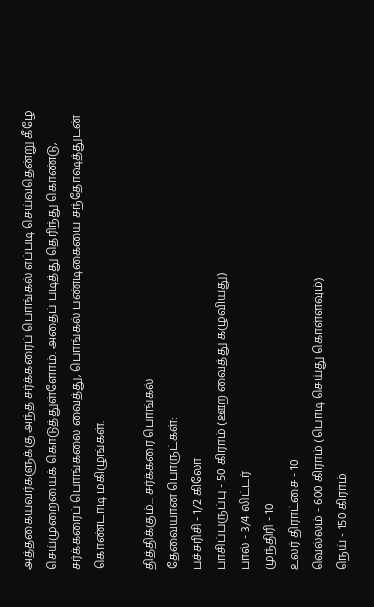அத்தகையவர்களுக்கு அந்த சர்க்கரைப் பொங்கல் எப்படி செய்வதென்று கீழே செய்முறையைக் கொடுத்துள்ளோம். அதைப் படித்து தெரிந்து கொண்டு, சர்க்கரைப் பொங்கலை வைத்து, பொங்கல் பண்டிகையை சந்தோஷத்துடன் கொண்டாடி மகிழுங்கள்.

தித்திக்கும்... சர்க்கரை பொங்கல்
தேவையான பொருட்கள்:
பச்சரிசி - 1/2 கிலோ
பாசிப்பருப்பு - 50 கிராம் (ஊற வைத்து கழுவியது)
பால் - 3/4 லிட்டர்
முந்திரி - 10
உலர் திராட்சை - 10
வெல்லம் - 600 கிராம் (பொடி செய்து கொள்ளவும்)
நெய் - 150 கிராம்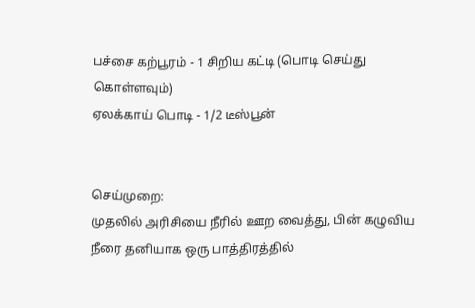பச்சை கற்பூரம் - 1 சிறிய கட்டி (பொடி செய்து கொள்ளவும்)
ஏலக்காய் பொடி - 1/2 டீஸ்பூன்


செய்முறை:
முதலில் அரிசியை நீரில் ஊற வைத்து, பின் கழுவிய நீரை தனியாக ஒரு பாத்திரத்தில்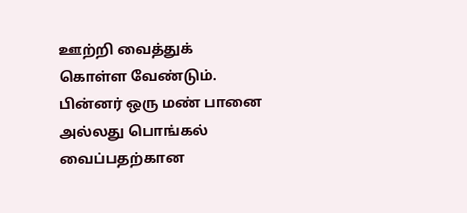ஊற்றி வைத்துக் கொள்ள வேண்டும். பின்னர் ஒரு மண் பானை அல்லது பொங்கல் வைப்பதற்கான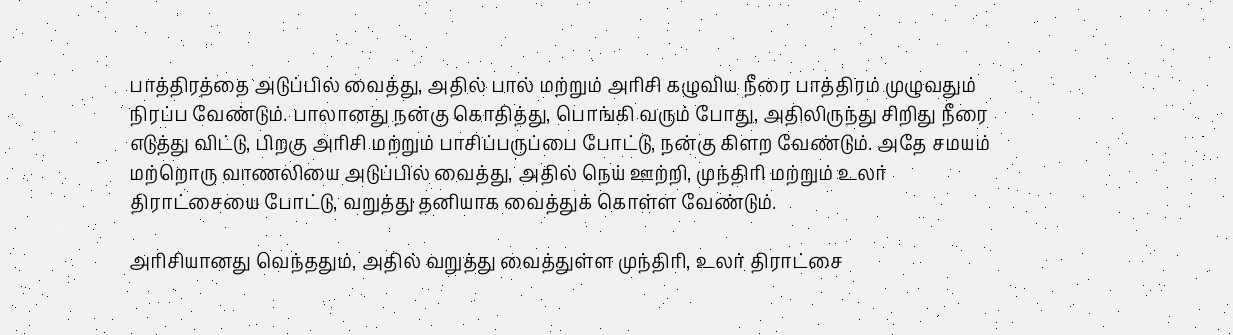பாத்திரத்தை அடுப்பில் வைத்து, அதில் பால் மற்றும் அரிசி கழுவிய நீரை பாத்திரம் முழுவதும் நிரப்ப வேண்டும். பாலானது நன்கு கொதித்து, பொங்கி வரும் போது, அதிலிருந்து சிறிது நீரை எடுத்து விட்டு, பிறகு அரிசி மற்றும் பாசிப்பருப்பை போட்டு, நன்கு கிளற வேண்டும். அதே சமயம் மற்றொரு வாணலியை அடுப்பில் வைத்து, அதில் நெய் ஊற்றி, முந்திரி மற்றும் உலர் திராட்சையை போட்டு, வறுத்து தனியாக வைத்துக் கொள்ள வேண்டும்.

அரிசியானது வெந்ததும், அதில் வறுத்து வைத்துள்ள முந்திரி, உலர் திராட்சை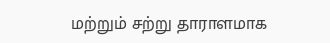மற்றும் சற்று தாராளமாக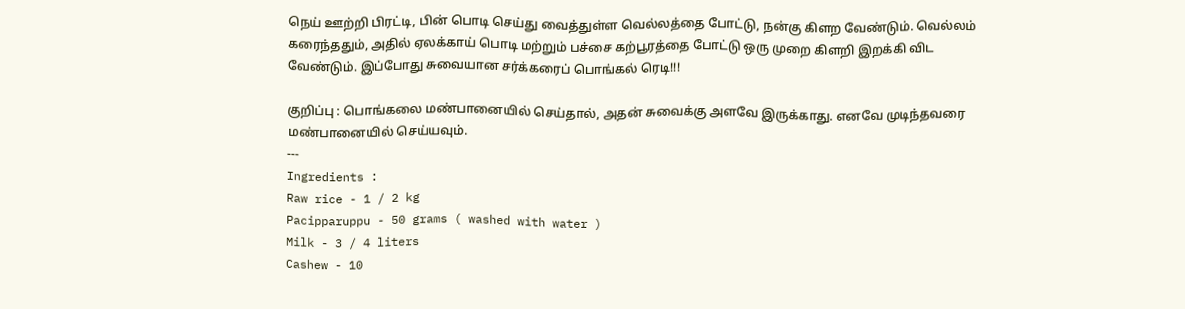நெய் ஊற்றி பிரட்டி, பின் பொடி செய்து வைத்துள்ள வெல்லத்தை போட்டு, நன்கு கிளற வேண்டும். வெல்லம் கரைந்ததும், அதில் ஏலக்காய் பொடி மற்றும் பச்சை கற்பூரத்தை போட்டு ஒரு முறை கிளறி இறக்கி விட வேண்டும். இப்போது சுவையான சர்க்கரைப் பொங்கல் ரெடி!!!

குறிப்பு : பொங்கலை மண்பானையில் செய்தால், அதன் சுவைக்கு அளவே இருக்காது. எனவே முடிந்தவரை மண்பானையில் செய்யவும்.
---
Ingredients :
Raw rice - 1 / 2 kg
Pacipparuppu - 50 grams ( washed with water )
Milk - 3 / 4 liters
Cashew - 10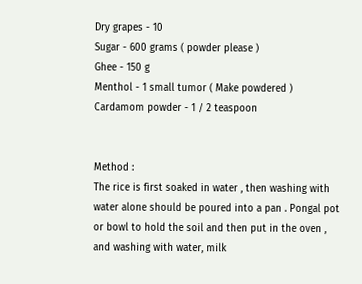Dry grapes - 10
Sugar - 600 grams ( powder please )
Ghee - 150 g
Menthol - 1 small tumor ( Make powdered )
Cardamom powder - 1 / 2 teaspoon


Method :
The rice is first soaked in water , then washing with water alone should be poured into a pan . Pongal pot or bowl to hold the soil and then put in the oven , and washing with water, milk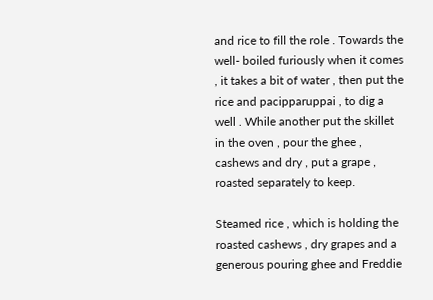and rice to fill the role . Towards the well- boiled furiously when it comes , it takes a bit of water , then put the rice and pacipparuppai , to dig a well . While another put the skillet in the oven , pour the ghee , cashews and dry , put a grape , roasted separately to keep.

Steamed rice , which is holding the roasted cashews , dry grapes and a generous pouring ghee and Freddie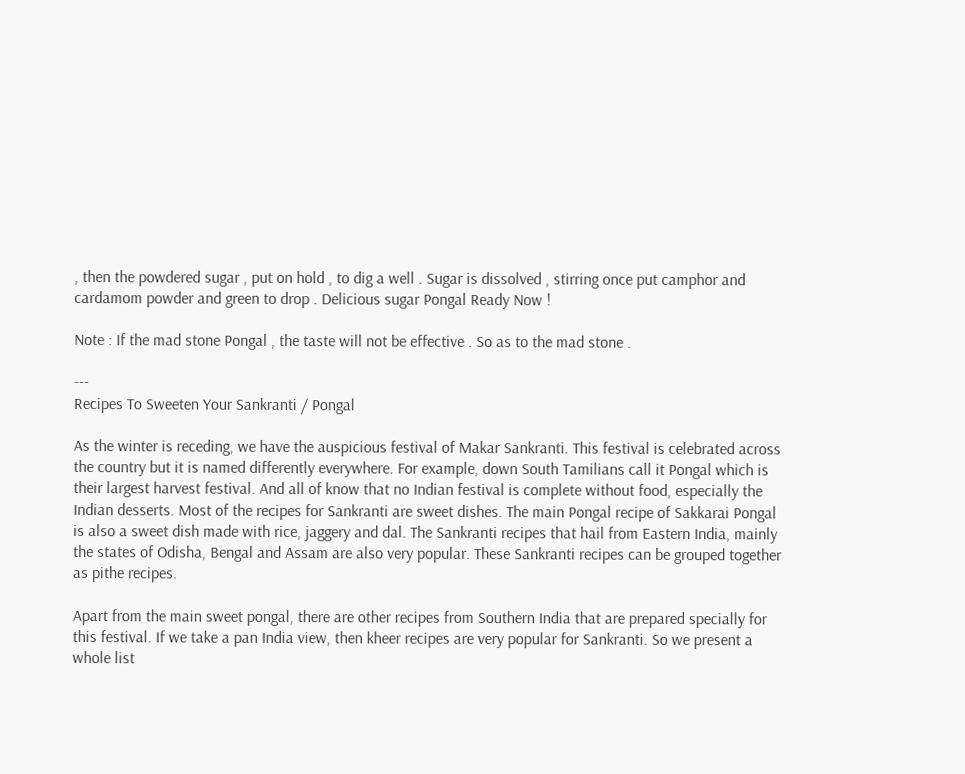, then the powdered sugar , put on hold , to dig a well . Sugar is dissolved , stirring once put camphor and cardamom powder and green to drop . Delicious sugar Pongal Ready Now !

Note : If the mad stone Pongal , the taste will not be effective . So as to the mad stone .

---
Recipes To Sweeten Your Sankranti / Pongal

As the winter is receding, we have the auspicious festival of Makar Sankranti. This festival is celebrated across the country but it is named differently everywhere. For example, down South Tamilians call it Pongal which is their largest harvest festival. And all of know that no Indian festival is complete without food, especially the Indian desserts. Most of the recipes for Sankranti are sweet dishes. The main Pongal recipe of Sakkarai Pongal is also a sweet dish made with rice, jaggery and dal. The Sankranti recipes that hail from Eastern India, mainly the states of Odisha, Bengal and Assam are also very popular. These Sankranti recipes can be grouped together as pithe recipes.

Apart from the main sweet pongal, there are other recipes from Southern India that are prepared specially for this festival. If we take a pan India view, then kheer recipes are very popular for Sankranti. So we present a whole list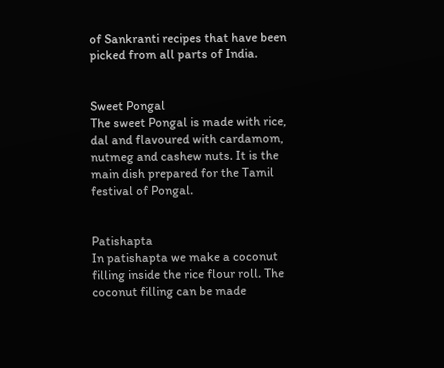of Sankranti recipes that have been picked from all parts of India.


Sweet Pongal
The sweet Pongal is made with rice, dal and flavoured with cardamom, nutmeg and cashew nuts. It is the main dish prepared for the Tamil festival of Pongal.


Patishapta
In patishapta we make a coconut filling inside the rice flour roll. The coconut filling can be made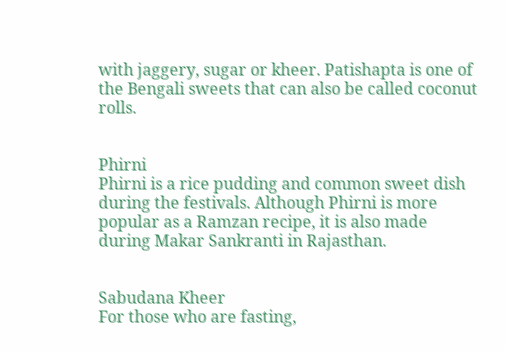with jaggery, sugar or kheer. Patishapta is one of the Bengali sweets that can also be called coconut rolls.


Phirni
Phirni is a rice pudding and common sweet dish during the festivals. Although Phirni is more popular as a Ramzan recipe, it is also made during Makar Sankranti in Rajasthan.


Sabudana Kheer
For those who are fasting,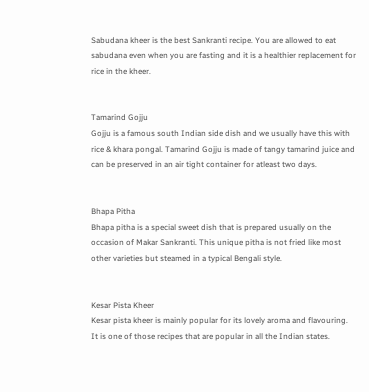Sabudana kheer is the best Sankranti recipe. You are allowed to eat sabudana even when you are fasting and it is a healthier replacement for rice in the kheer.


Tamarind Gojju
Gojju is a famous south Indian side dish and we usually have this with rice & khara pongal. Tamarind Gojju is made of tangy tamarind juice and can be preserved in an air tight container for atleast two days.


Bhapa Pitha
Bhapa pitha is a special sweet dish that is prepared usually on the occasion of Makar Sankranti. This unique pitha is not fried like most other varieties but steamed in a typical Bengali style.


Kesar Pista Kheer
Kesar pista kheer is mainly popular for its lovely aroma and flavouring. It is one of those recipes that are popular in all the Indian states.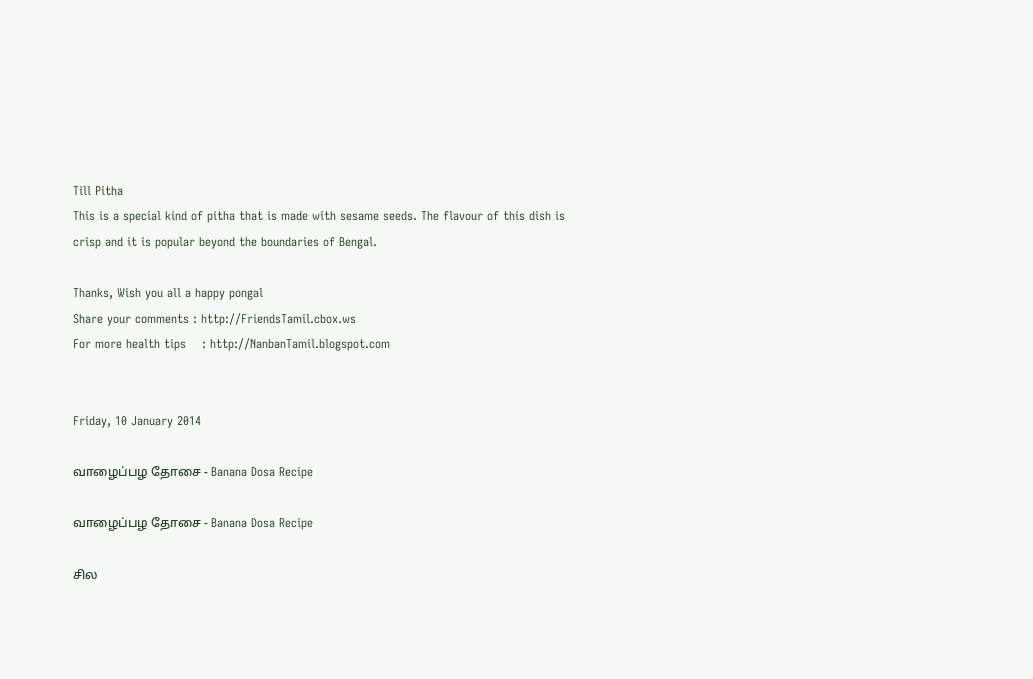Till Pitha
This is a special kind of pitha that is made with sesame seeds. The flavour of this dish is crisp and it is popular beyond the boundaries of Bengal.

Thanks, Wish you all a happy pongal
Share your comments : http://FriendsTamil.cbox.ws
For more health tips    : http://NanbanTamil.blogspot.com


Friday, 10 January 2014

வாழைப்பழ தோசை - Banana Dosa Recipe

வாழைப்பழ தோசை - Banana Dosa Recipe

சில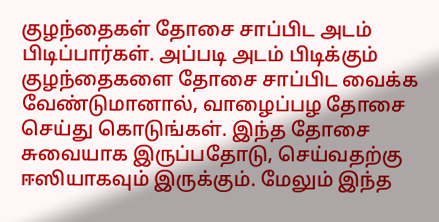குழந்தைகள் தோசை சாப்பிட அடம் பிடிப்பார்கள். அப்படி அடம் பிடிக்கும் குழந்தைகளை தோசை சாப்பிட வைக்க வேண்டுமானால், வாழைப்பழ தோசை செய்து கொடுங்கள். இந்த தோசை சுவையாக இருப்பதோடு, செய்வதற்கு ஈஸியாகவும் இருக்கும். மேலும் இந்த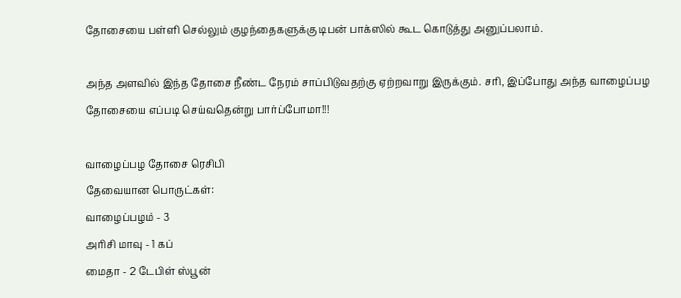தோசையை பள்ளி செல்லும் குழந்தைகளுக்கு டிபன் பாக்ஸில் கூட கொடுத்து அனுப்பலாம்.

அந்த அளவில் இந்த தோசை நீண்ட நேரம் சாப்பிடுவதற்கு ஏற்றவாறு இருக்கும். சரி, இப்போது அந்த வாழைப்பழ தோசையை எப்படி செய்வதென்று பார்ப்போமா!!!

வாழைப்பழ தோசை ரெசிபி
தேவையான பொருட்கள்:
வாழைப்பழம் - 3
அரிசி மாவு - 1 கப்
மைதா - 2 டேபிள் ஸ்பூன்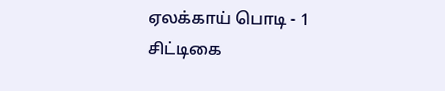ஏலக்காய் பொடி - 1
சிட்டிகை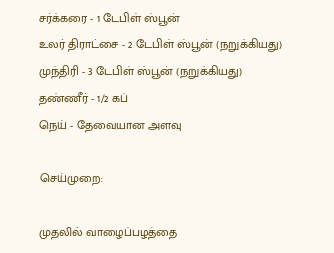சர்க்கரை - 1 டேபிள் ஸ்பூன்
உலர் திராட்சை - 2 டேபிள் ஸ்பூன் (நறுக்கியது)
முந்திரி - 3 டேபிள் ஸ்பூன் (நறுக்கியது)
தண்ணீர் - 1/2 கப்
நெய் - தேவையான அளவு

செய்முறை:

முதலில் வாழைப்பழத்தை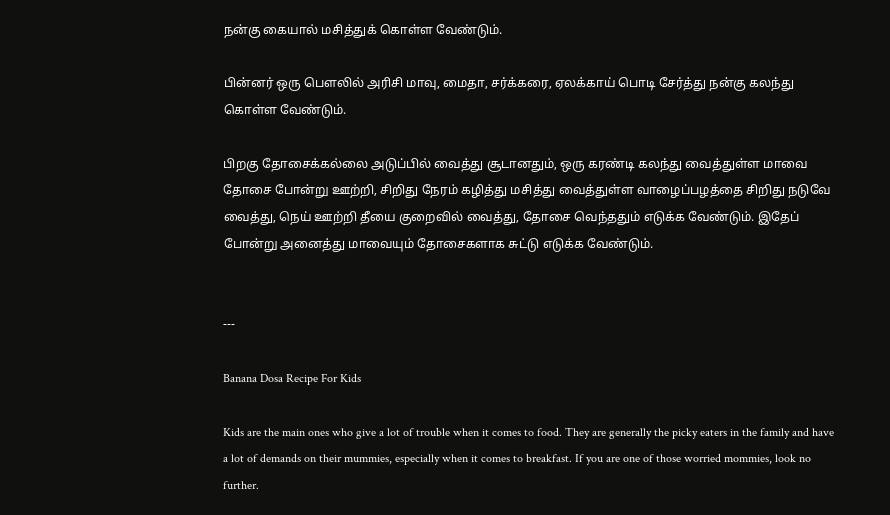நன்கு கையால் மசித்துக் கொள்ள வேண்டும்.

பின்னர் ஒரு பௌலில் அரிசி மாவு, மைதா, சர்க்கரை, ஏலக்காய் பொடி சேர்த்து நன்கு கலந்து கொள்ள வேண்டும்.

பிறகு தோசைக்கல்லை அடுப்பில் வைத்து சூடானதும், ஒரு கரண்டி கலந்து வைத்துள்ள மாவை தோசை போன்று ஊற்றி, சிறிது நேரம் கழித்து மசித்து வைத்துள்ள வாழைப்பழத்தை சிறிது நடுவே வைத்து, நெய் ஊற்றி தீயை குறைவில் வைத்து, தோசை வெந்ததும் எடுக்க வேண்டும். இதேப் போன்று அனைத்து மாவையும் தோசைகளாக சுட்டு எடுக்க வேண்டும்.


---

Banana Dosa Recipe For Kids

Kids are the main ones who give a lot of trouble when it comes to food. They are generally the picky eaters in the family and have a lot of demands on their mummies, especially when it comes to breakfast. If you are one of those worried mommies, look no further.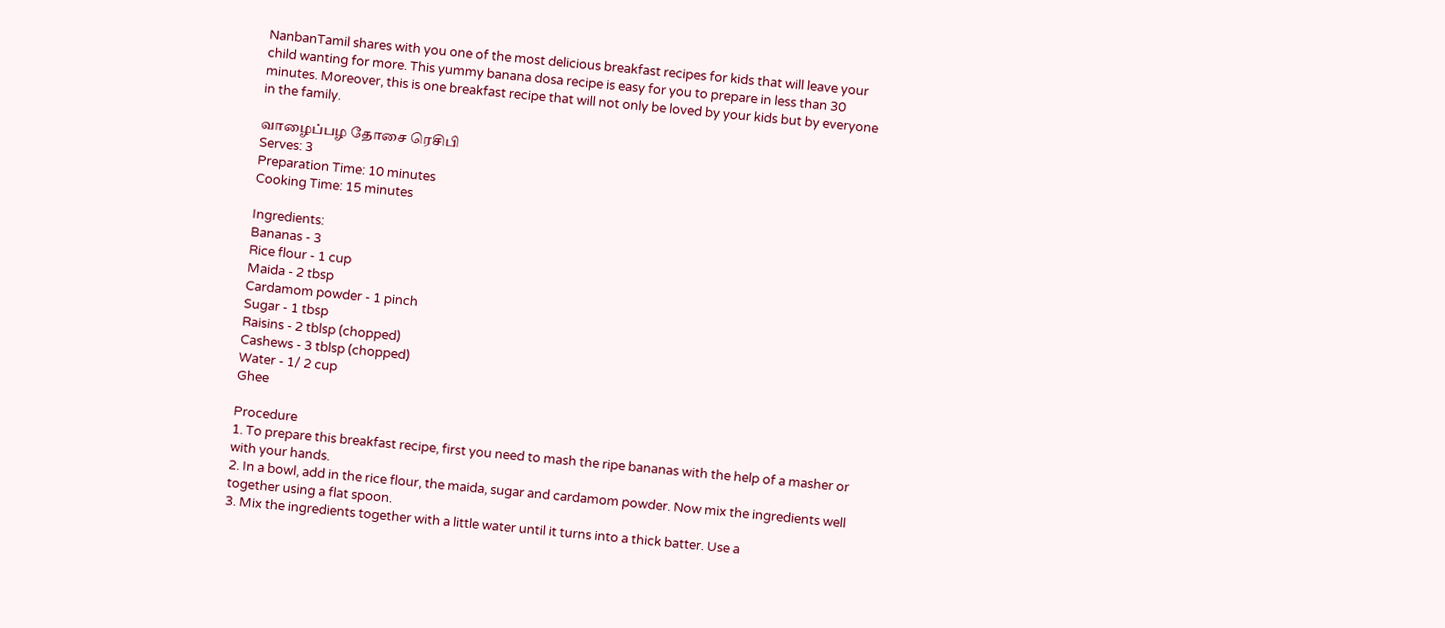NanbanTamil shares with you one of the most delicious breakfast recipes for kids that will leave your child wanting for more. This yummy banana dosa recipe is easy for you to prepare in less than 30 minutes. Moreover, this is one breakfast recipe that will not only be loved by your kids but by everyone in the family.

வாழைப்பழ தோசை ரெசிபி
Serves: 3
Preparation Time: 10 minutes
Cooking Time: 15 minutes

Ingredients:
Bananas - 3
Rice flour - 1 cup
Maida - 2 tbsp
Cardamom powder - 1 pinch
Sugar - 1 tbsp
Raisins - 2 tblsp (chopped)
Cashews - 3 tblsp (chopped)
Water - 1/ 2 cup
Ghee

Procedure
1. To prepare this breakfast recipe, first you need to mash the ripe bananas with the help of a masher or with your hands.
2. In a bowl, add in the rice flour, the maida, sugar and cardamom powder. Now mix the ingredients well together using a flat spoon.
3. Mix the ingredients together with a little water until it turns into a thick batter. Use a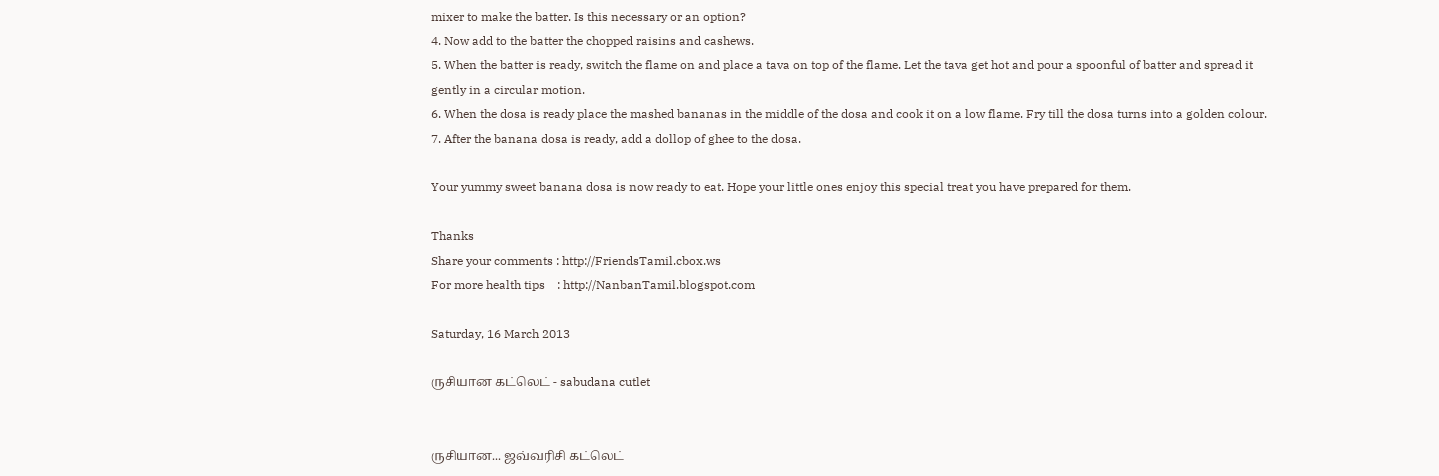mixer to make the batter. Is this necessary or an option?
4. Now add to the batter the chopped raisins and cashews.
5. When the batter is ready, switch the flame on and place a tava on top of the flame. Let the tava get hot and pour a spoonful of batter and spread it gently in a circular motion.
6. When the dosa is ready place the mashed bananas in the middle of the dosa and cook it on a low flame. Fry till the dosa turns into a golden colour.
7. After the banana dosa is ready, add a dollop of ghee to the dosa.

Your yummy sweet banana dosa is now ready to eat. Hope your little ones enjoy this special treat you have prepared for them.

Thanks
Share your comments : http://FriendsTamil.cbox.ws
For more health tips    : http://NanbanTamil.blogspot.com

Saturday, 16 March 2013

ருசியான கட்லெட் - sabudana cutlet


ருசியான... ஜவ்வரிசி கட்லெட்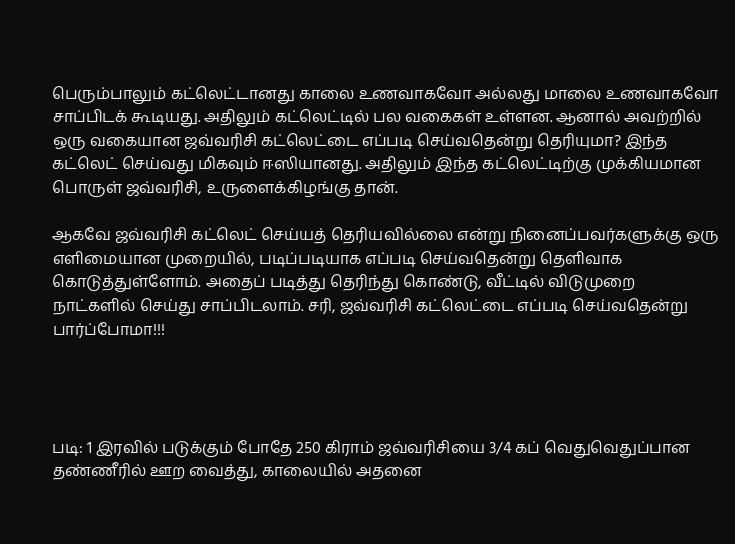பெரும்பாலும் கட்லெட்டானது காலை உணவாகவோ அல்லது மாலை உணவாகவோ சாப்பிடக் கூடியது. அதிலும் கட்லெட்டில் பல வகைகள் உள்ளன. ஆனால் அவற்றில் ஒரு வகையான ஜவ்வரிசி கட்லெட்டை எப்படி செய்வதென்று தெரியுமா? இந்த கட்லெட் செய்வது மிகவும் ஈஸியானது. அதிலும் இந்த கட்லெட்டிற்கு முக்கியமான பொருள் ஜவ்வரிசி, உருளைக்கிழங்கு தான்.

ஆகவே ஜவ்வரிசி கட்லெட் செய்யத் தெரியவில்லை என்று நினைப்பவர்களுக்கு ஒரு எளிமையான முறையில், படிப்படியாக எப்படி செய்வதென்று தெளிவாக கொடுத்துள்ளோம். அதைப் படித்து தெரிந்து கொண்டு, வீட்டில் விடுமுறை நாட்களில் செய்து சாப்பிடலாம். சரி, ஜவ்வரிசி கட்லெட்டை எப்படி செய்வதென்று பார்ப்போமா!!!




படி: 1 இரவில் படுக்கும் போதே 250 கிராம் ஜவ்வரிசியை 3/4 கப் வெதுவெதுப்பான தண்ணீரில் ஊற வைத்து, காலையில் அதனை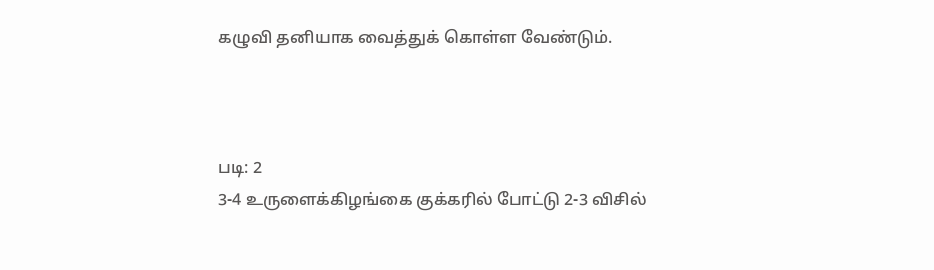கழுவி தனியாக வைத்துக் கொள்ள வேண்டும்.



படி: 2
3-4 உருளைக்கிழங்கை குக்கரில் போட்டு 2-3 விசில்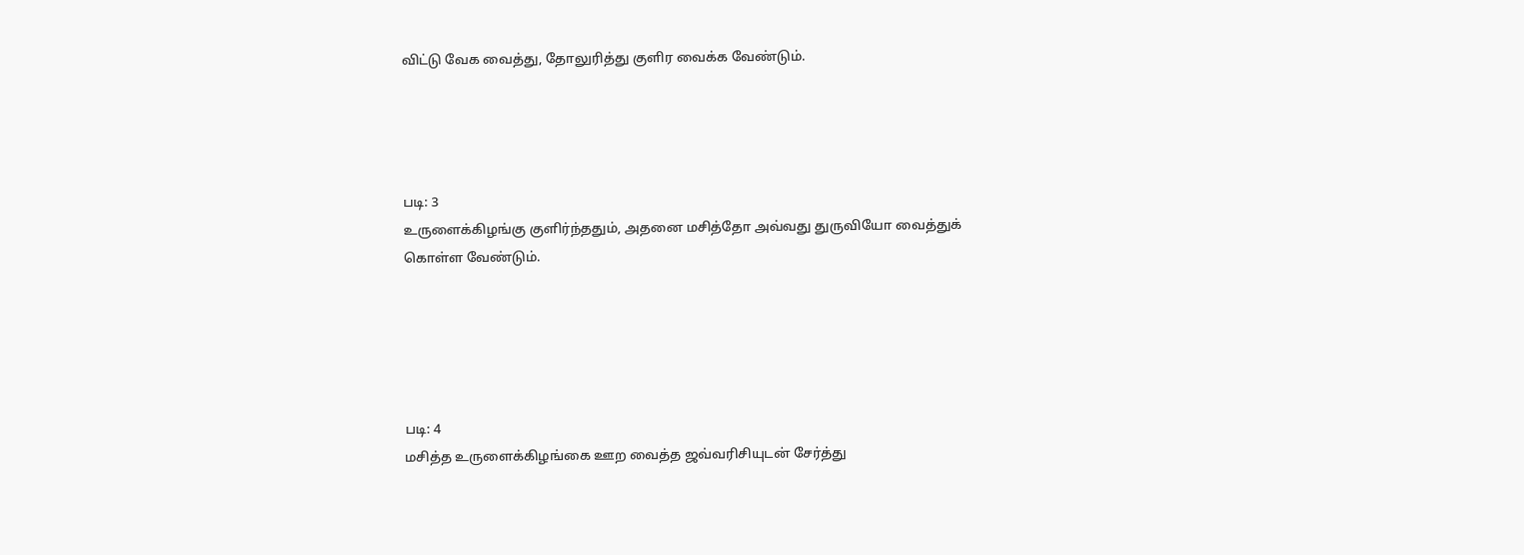விட்டு வேக வைத்து, தோலுரித்து குளிர வைக்க வேண்டும்.




படி: 3
உருளைக்கிழங்கு குளிர்ந்ததும், அதனை மசித்தோ அவ்வது துருவியோ வைத்துக் கொள்ள வேண்டும்.





படி: 4
மசித்த உருளைக்கிழங்கை ஊற வைத்த ஜவ்வரிசியுடன் சேர்த்து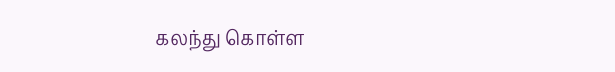கலந்து கொள்ள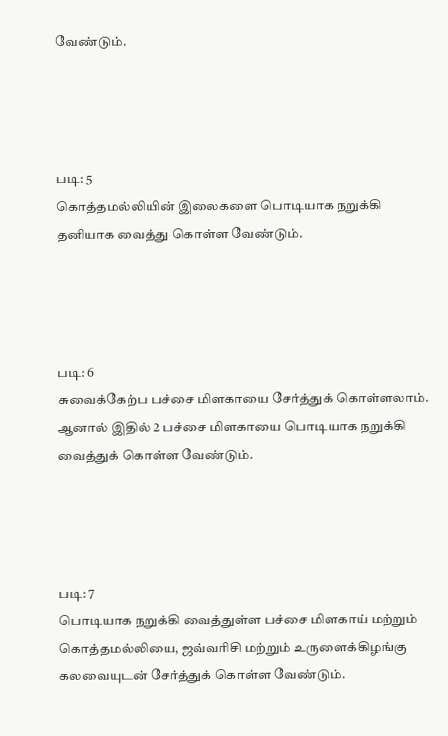வேண்டும்.




படி: 5
கொத்தமல்லியின் இலைகளை பொடியாக நறுக்கி தனியாக வைத்து கொள்ள வேண்டும்.




படி: 6
சுவைக்கேற்ப பச்சை மிளகாயை சேர்த்துக் கொள்ளலாம். ஆனால் இதில் 2 பச்சை மிளகாயை பொடியாக நறுக்கி வைத்துக் கொள்ள வேண்டும்.




படி: 7
பொடியாக நறுக்கி வைத்துள்ள பச்சை மிளகாய் மற்றும் கொத்தமல்லியை, ஜவ்வரிசி மற்றும் உருளைக்கிழங்கு கலவையுடன் சேர்த்துக் கொள்ள வேண்டும்.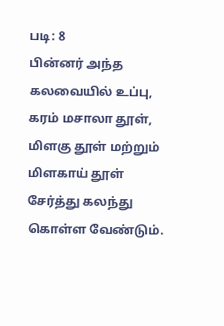படி: 8
பின்னர் அந்த கலவையில் உப்பு, கரம் மசாலா தூள், மிளகு தூள் மற்றும் மிளகாய் தூள் சேர்த்து கலந்து கொள்ள வேண்டும்.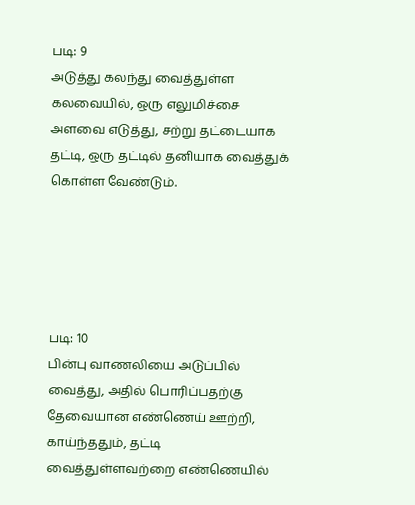படி: 9
அடுத்து கலந்து வைத்துள்ள கலவையில், ஒரு எலுமிச்சை அளவை எடுத்து, சற்று தட்டையாக தட்டி, ஒரு தட்டில் தனியாக வைத்துக் கொள்ள வேண்டும்.





படி: 10
பின்பு வாணலியை அடுப்பில் வைத்து, அதில் பொரிப்பதற்கு தேவையான எண்ணெய் ஊற்றி, காய்ந்ததும், தட்டி வைத்துள்ளவற்றை எண்ணெயில்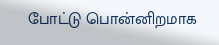போட்டு பொன்னிறமாக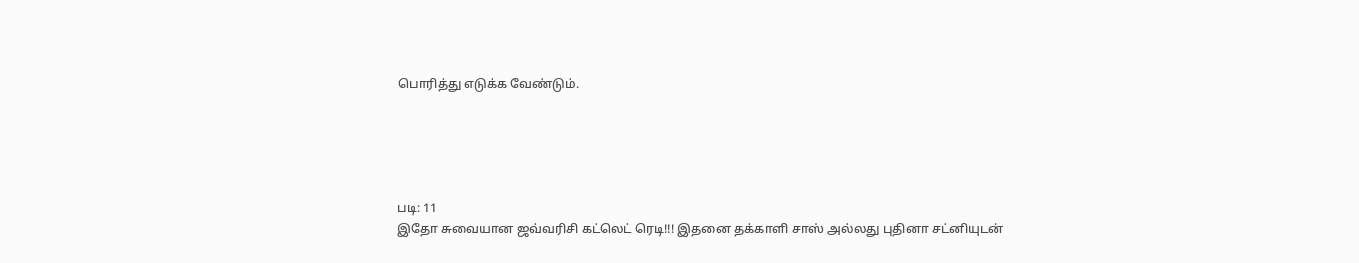பொரித்து எடுக்க வேண்டும்.





படி: 11
இதோ சுவையான ஜவ்வரிசி கட்லெட் ரெடி!!! இதனை தக்காளி சாஸ் அல்லது புதினா சட்னியுடன்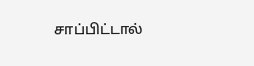சாப்பிட்டால்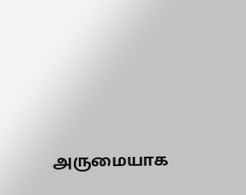அருமையாக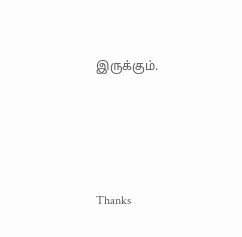இருக்கும்.




Thanks